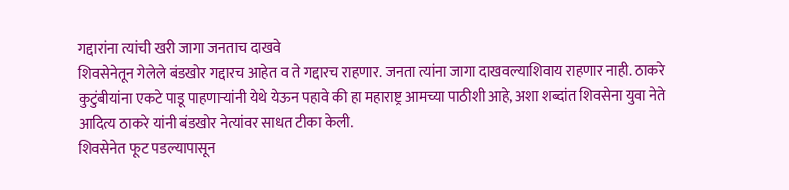गद्दारांना त्यांची खरी जागा जनताच दाखवे
शिवसेनेतून गेलेले बंडखोर गद्दारच आहेत व ते गद्दारच राहणार. जनता त्यांना जागा दाखवल्याशिवाय राहणार नाही. ठाकरे कुटुंबीयांना एकटे पाडू पाहणाऱ्यांनी येथे येऊन पहावे की हा महाराष्ट्र आमच्या पाठीशी आहे, अशा शब्दांत शिवसेना युवा नेते आदित्य ठाकरे यांनी बंडखोर नेत्यांवर साधत टीका केली.
शिवसेनेत फूट पडल्यापासून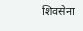शिवसेना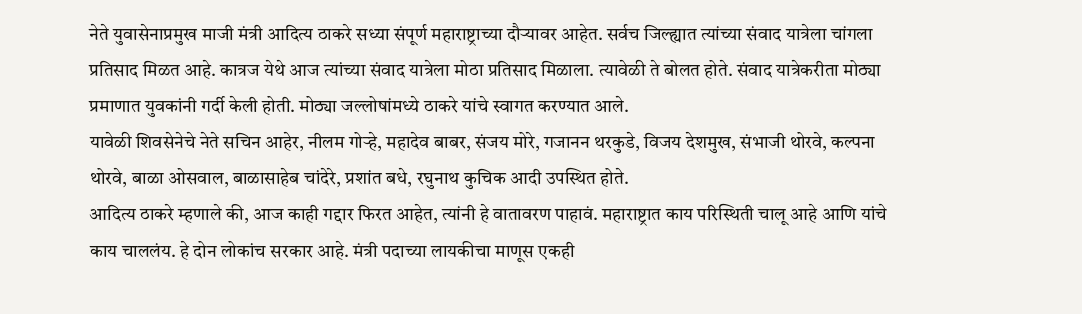नेते युवासेनाप्रमुख माजी मंत्री आदित्य ठाकरे सध्या संपूर्ण महाराष्ट्राच्या दौऱ्यावर आहेत. सर्वच जिल्ह्यात त्यांच्या संवाद यात्रेला चांगला प्रतिसाद मिळत आहे. कात्रज येथे आज त्यांच्या संवाद यात्रेला मोठा प्रतिसाद मिळाला. त्यावेळी ते बोलत होते. संवाद यात्रेकरीता मोठ्या प्रमाणात युवकांनी गर्दी केली होती. मोठ्या जल्लोषांमध्ये ठाकरे यांचे स्वागत करण्यात आले.
यावेळी शिवसेनेचे नेते सचिन आहेर, नीलम गोऱ्हे, महादेव बाबर, संजय मोरे, गजानन थरकुडे, विजय देशमुख, संभाजी थोरवे, कल्पना थोरवे, बाळा ओसवाल, बाळासाहेब चांदेरे, प्रशांत बधे, रघुनाथ कुचिक आदी उपस्थित होते.
आदित्य ठाकरे म्हणाले की, आज काही गद्दार फिरत आहेत, त्यांनी हे वातावरण पाहावं. महाराष्ट्रात काय परिस्थिती चालू आहे आणि यांचे काय चाललंय. हे दोन लोकांच सरकार आहे. मंत्री पदाच्या लायकीचा माणूस एकही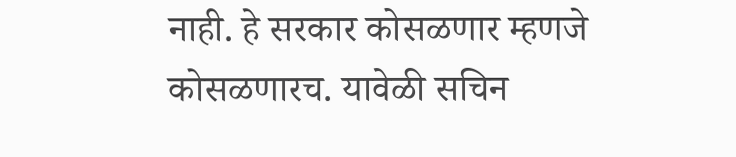नाही. हे सरकार कोसळणार म्हणजे कोसळणारच. यावेळी सचिन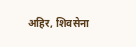अहिर, शिवसेना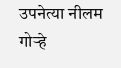उपनेत्या नीलम गोऱ्हे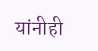यांनीही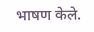भाषण केले.